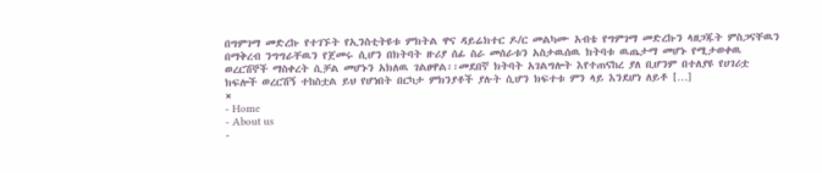በግምገማ መድረኩ የተገኙት የኢንስቲትዩቱ ምክትል ዋና ዳይሬክተር ዶ/ር መልካሙ አብቴ የግምገማ መድረኩን ላዘጋጁት ምስጋናቸዉን በማቅረብ ንግግራቸዉን የጀመሩ ሲሆን በክትባት ዙሪያ ሰፊ ስራ መሰራቱን አስታዉሰዉ ክትባቱ ዉጤታማ መሆኑ የሚታወቀዉ ወረርሽኞች ማስቀረት ሲቻል መሆኑን አክለዉ ገልፀዋል፡፡መደበኛ ክትባት አገልግሎት እየተጠናከረ ያለ ቢሆንም በተለያዩ የሀገሪቷ ክፍሎች ወረርሽኝ ተከስቷል ይህ የሆነበት በርካታ ምክንያቶች ያሉት ሲሆን ክፍተቱ ምን ላይ እንደሆነ ለይቶ […]
×
- Home
- About us
-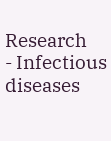Research
- Infectious diseases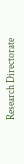Research Directorate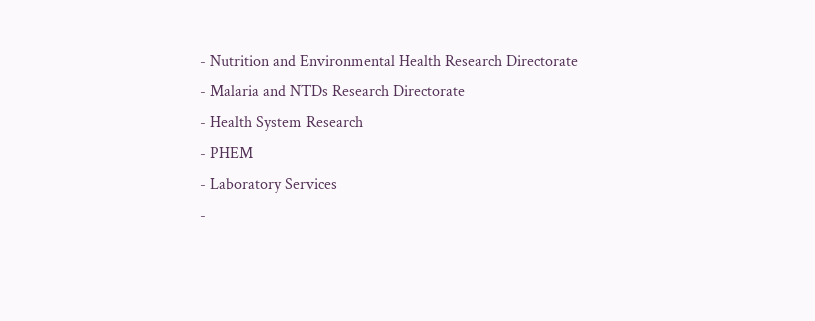- Nutrition and Environmental Health Research Directorate
- Malaria and NTDs Research Directorate
- Health System Research
- PHEM
- Laboratory Services
-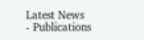Latest News
- Publications